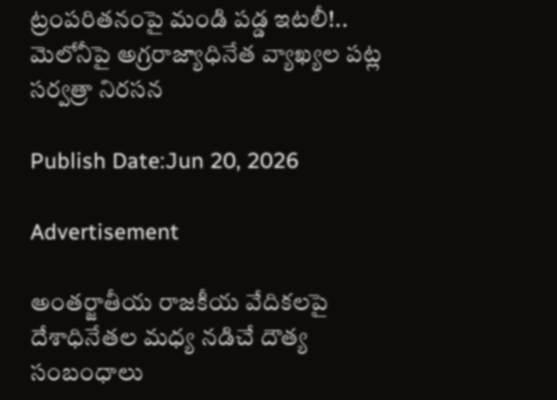ట్రంపరితనంపై మండి పడ్డ ఇటలీ!.. మెలోనీపై అగ్రరాజ్యాధినేత వ్యాఖ్యల పట్ల సర్వత్రా నిరసన

Publish Date:Jun 20, 2026

Advertisement

అంతర్జాతీయ రాజకీయ వేదికలపై దేశాధినేతల మధ్య నడిచే దౌత్య సంబంధాలు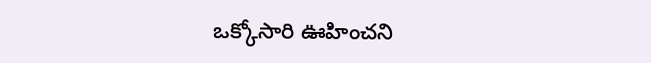ఒక్కోసారి ఊహించని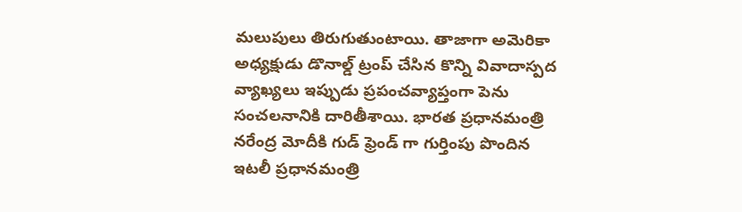మలుపులు తిరుగుతుంటాయి. తాజాగా అమెరికా అధ్యక్షుడు డొనాల్డ్ ట్రంప్ చేసిన కొన్ని వివాదాస్పద వ్యాఖ్యలు ఇప్పుడు ప్రపంచవ్యాప్తంగా పెను సంచలనానికి దారితీశాయి. భారత ప్రధానమంత్రి నరేంద్ర మోదీకి గుడ్ ఫ్రెండ్ గా గుర్తింపు పొందిన ఇటలీ ప్రధానమంత్రి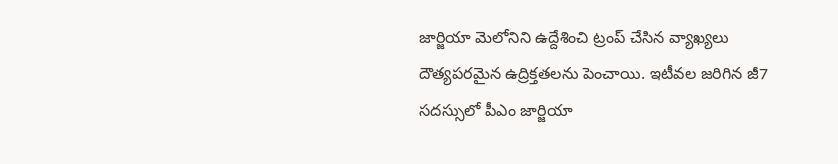జార్జియా మెలోనిని ఉద్దేశించి ట్రంప్ చేసిన వ్యాఖ్యలు దౌత్యపరమైన ఉద్రిక్తతలను పెంచాయి. ఇటీవల జరిగిన జీ7  సదస్సులో పీఎం జార్జియా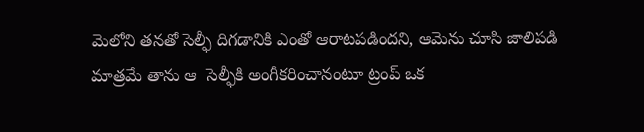మెలోని తనతో సెల్ఫీ దిగడానికి ఎంతో ఆరాటపడిందని, ఆమెను చూసి జాలిపడి మాత్రమే తాను ఆ  సెల్ఫీకి అంగీకరించానంటూ ట్రంప్ ఒక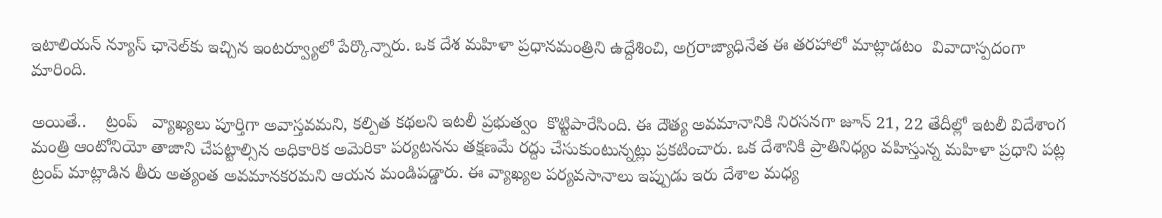ఇటాలియన్ న్యూస్ ఛానెల్‌కు ఇచ్చిన ఇంటర్వ్యూలో పేర్కొన్నారు. ఒక దేశ మహిళా ప్రధానమంత్రిని ఉద్దేశించి, అగ్రరాజ్యాధినేత ఈ తరహాలో మాట్లాడటం  వివాదాస్పదంగా మారింది.

అయితే..    ట్రంప్   వ్యాఖ్యలు పూర్తిగా అవాస్తవమని, కల్పిత కథలని ఇటలీ ప్రభుత్వం  కొట్టిపారేసింది. ఈ దౌత్య అవమానానికి నిరసనగా జూన్ 21, 22 తేదీల్లో ఇటలీ విదేశాంగ మంత్రి ఆంటోనియో తాజాని చేపట్టాల్సిన అధికారిక అమెరికా పర్యటనను తక్షణమే రద్దు చేసుకుంటున్నట్లు ప్రకటించారు. ఒక దేశానికి ప్రాతినిధ్యం వహిస్తున్న మహిళా ప్రధాని పట్ల ట్రంప్ మాట్లాడిన తీరు అత్యంత అవమానకరమని ఆయన మండిపడ్డారు. ఈ వ్యాఖ్యల పర్యవసానాలు ఇప్పుడు ఇరు దేశాల మధ్య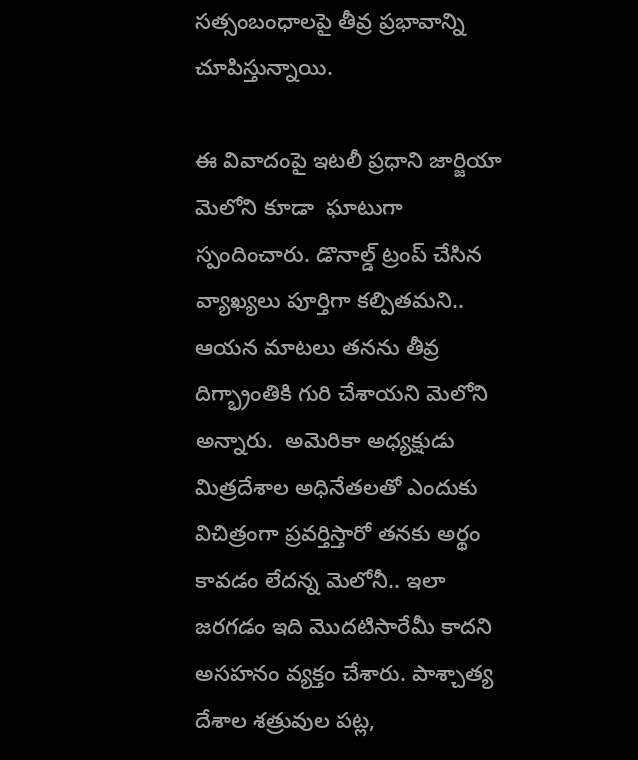సత్సంబంధాలపై తీవ్ర ప్రభావాన్ని చూపిస్తున్నాయి.

ఈ వివాదంపై ఇటలీ ప్రధాని జార్జియా మెలోని కూడా  ఘాటుగా స్పందించారు. డొనాల్డ్ ట్రంప్ చేసిన వ్యాఖ్యలు పూర్తిగా కల్పితమని..  ఆయన మాటలు తనను తీవ్ర దిగ్భ్రాంతికి గురి చేశాయని మెలోని అన్నారు.  అమెరికా అధ్యక్షుడు  మిత్రదేశాల అధినేతలతో ఎందుకు విచిత్రంగా ప్రవర్తిస్తారో తనకు అర్థం కావడం లేదన్న మెలోనీ.. ఇలా జరగడం ఇది మొదటిసారేమీ కాదని  అసహనం వ్యక్తం చేశారు. పాశ్చాత్య దేశాల శత్రువుల పట్ల,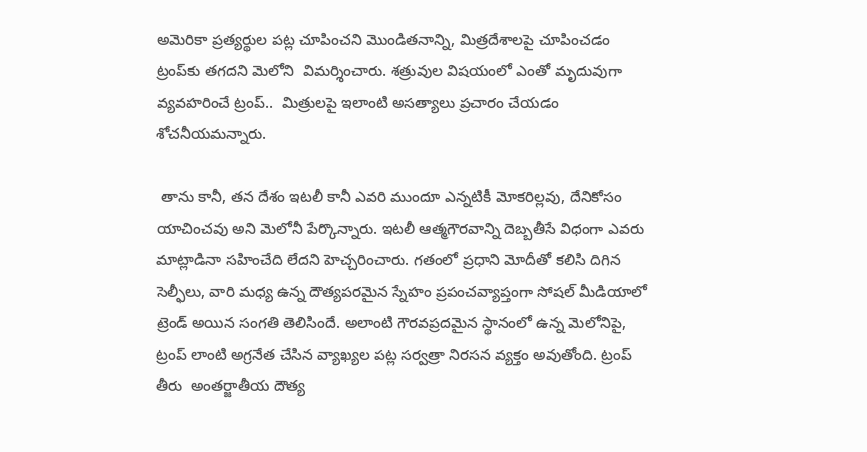అమెరికా ప్రత్యర్థుల పట్ల చూపించని మొండితనాన్ని, మిత్రదేశాలపై చూపించడం ట్రంప్‌కు తగదని మెలోని  విమర్శించారు. శత్రువుల విషయంలో ఎంతో మృదువుగా వ్యవహరించే ట్రంప్..  మిత్రులపై ఇలాంటి అసత్యాలు ప్రచారం చేయడం శోచనీయమన్నారు.

 తాను కానీ, తన దేశం ఇటలీ కానీ ఎవరి ముందూ ఎన్నటికీ మోకరిల్లవు, దేనికోసం యాచించవు అని మెలోనీ పేర్కొన్నారు. ఇటలీ ఆత్మగౌరవాన్ని దెబ్బతీసే విధంగా ఎవరు మాట్లాడినా సహించేది లేదని హెచ్చరించారు. గతంలో ప్రధాని మోదీతో కలిసి దిగిన సెల్ఫీలు, వారి మధ్య ఉన్న దౌత్యపరమైన స్నేహం ప్రపంచవ్యాప్తంగా సోషల్ మీడియాలో ట్రెండ్ అయిన సంగతి తెలిసిందే. అలాంటి గౌరవప్రదమైన స్థానంలో ఉన్న మెలోనిపై, ట్రంప్ లాంటి అగ్రనేత చేసిన వ్యాఖ్యల పట్ల సర్వత్రా నిరసన వ్యక్తం అవుతోంది. ట్రంప్ తీరు  అంతర్జాతీయ దౌత్య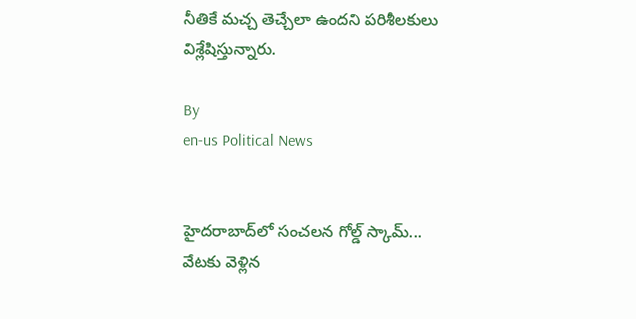నీతికే మచ్చ తెచ్చేలా ఉందని పరిశీలకులు విశ్లేషిస్తున్నారు.

By
en-us Political News


హైదరాబాద్‌లో సంచలన గోల్డ్ స్కామ్...
వేటకు వెళ్లిన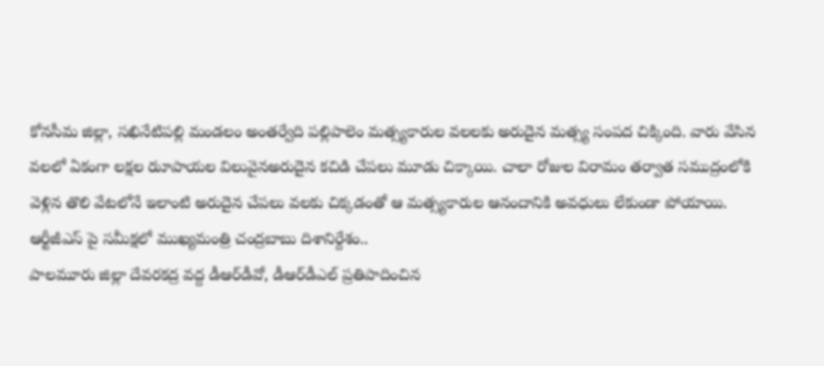కోనసీమ జిల్లా, సఖినేటిపల్లి మండలం అంతర్వేది పల్లిపాలెం మత్స్యకారుల వలలకు అరుదైన మత్స్య సంపద చిక్కింది. వారు వేసిన వలలో ఏకంగా లక్షల రుూపాయల విలువైనఅరుదైన కచిడి చేపలు మూడు చిక్కాయి. చాలా రోజుల విరామం తర్వాత సముద్రంలోకి వెళ్లిన తొలి వేటలోనే ఇలాంటి అరుదైన చేపలు వలకు చిక్కడంతో ఆ మత్స్యకారుల ఆనందానికి అవధులు లేకుండా పోయాయి.
ఆర్టీజీఎస్ పై సమీక్షలో ముఖ్యమంత్రి చంద్రబాబు దిశానిర్దేశం..
పాలమూరు జిల్లా దేవరకద్ర వద్ద డీఆర్‌డీవో, డీఆర్‌డీఎల్ ప్రతిపాదించిన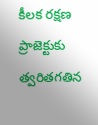కీలక రక్షణ ప్రాజెక్టుకు త్వరితగతిన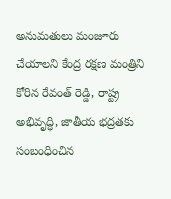అనుమతులు మంజూరు చేయాలని కేంద్ర రక్షణ మంత్రిని కోరిన రేవంత్ రెడ్డి, రాష్ట్ర అభివృద్ధి, జాతీయ భద్రతకు సంబంధించిన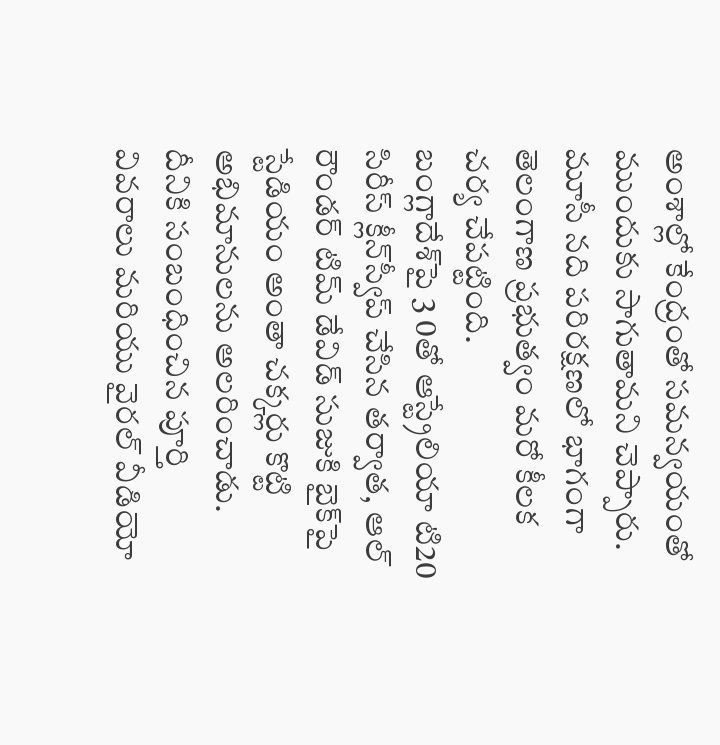అంశాల్లో కేంద్రంతో సమన్వయంతో ముందుకు సాగుతామని చెప్పారు.
మూసీ నది పరిరక్షణలో భాగంగా తెలంగాణ ప్రభుత్వం మరో కీలక చర్య చేపట్టింది.
బంగ్లాదేశ్‌పై 3 0తో ఆస్ట్రేలియా టి20 సిరీస్ క్లీన్‌స్వీప్ చేసిన తర్వాత, ఆల్ రౌండర్ టిమ్ డేవిడ్ సుజుకి బైక్‌పై స్టేడియం అంతా చక్కర్లు కొట్టి అభిమానులను అలరించాడు. దీనికి సంబంధించిన పూర్తి వివరాలు మరియు వైరల్ వీడియో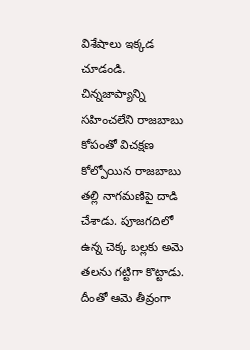విశేషాలు ఇక్కడ చూడండి.
చిన్నజాప్యాన్ని సహించలేని రాజబాబు కోపంతో విచక్షణ కోల్పోయిన రాజబాబు తల్లి నాగమణిపై దాడి చేశాడు. పూజగదిలో ఉన్న చెక్క బల్లకు అమె తలను గట్టిగా కొట్టాడు. దీంతో ఆమె తీవ్రంగా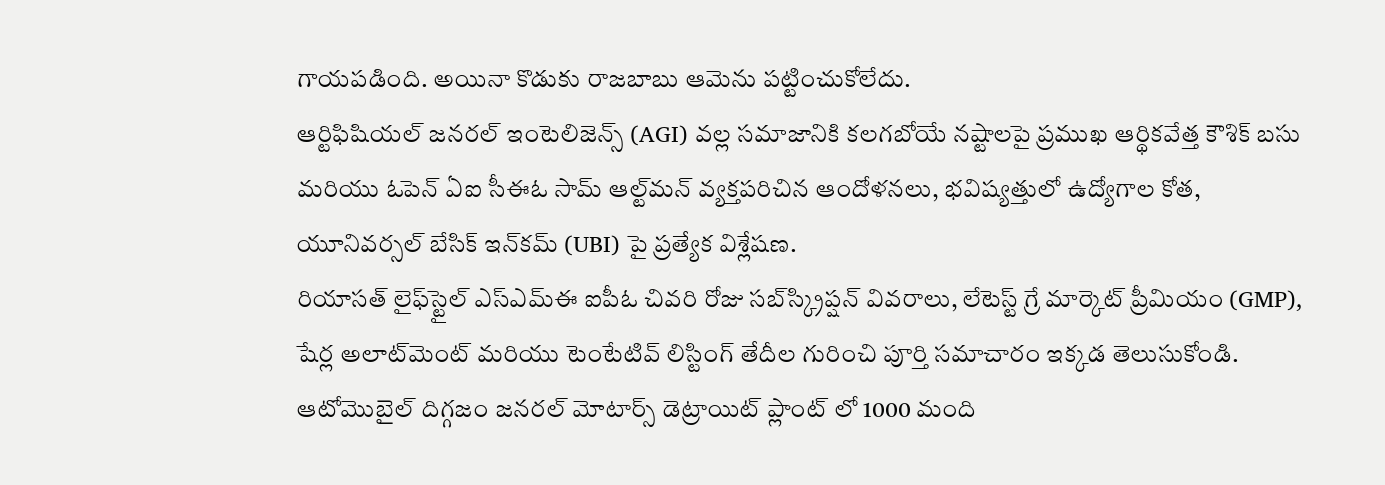గాయపడింది. అయినా కొడుకు రాజబాబు ఆమెను పట్టించుకోలేదు.
ఆర్టిఫిషియల్ జనరల్ ఇంటెలిజెన్స్ (AGI) వల్ల సమాజానికి కలగబోయే నష్టాలపై ప్రముఖ ఆర్థికవేత్త కౌశిక్ బసు మరియు ఓపెన్ ఏఐ సీఈఓ సామ్ ఆల్ట్‌మన్ వ్యక్తపరిచిన ఆందోళనలు, భవిష్యత్తులో ఉద్యోగాల కోత, యూనివర్సల్ బేసిక్ ఇన్‌కమ్ (UBI) పై ప్రత్యేక విశ్లేషణ.
రియాసత్ లైఫ్‌స్టైల్ ఎస్‌ఎమ్‌ఈ ఐపీఓ చివరి రోజు సబ్‌స్క్రిప్షన్ వివరాలు, లేటెస్ట్ గ్రే మార్కెట్ ప్రీమియం (GMP), షేర్ల అలాట్‌మెంట్ మరియు టెంటేటివ్ లిస్టింగ్ తేదీల గురించి పూర్తి సమాచారం ఇక్కడ తెలుసుకోండి.
ఆటోమొబైల్ దిగ్గజం జనరల్ మోటార్స్ డెట్రాయిట్ ప్లాంట్ లో 1000 మంది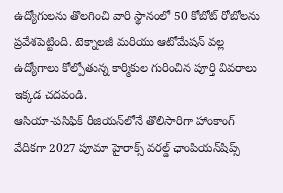ఉద్యోగులను తొలగించి వారి స్థానంలో 50 కోబోట్ రోబోలను ప్రవేశపెట్టింది. టెక్నాలజీ మరియు ఆటోమేషన్ వల్ల ఉద్యోగాలు కోల్పోతున్న కార్మికుల గురించిన పూర్తి వివరాలు ఇక్కడ చదవండి.
ఆసియా-పసిఫిక్ రీజియన్‌లోనే తొలిసారిగా హాంకాంగ్ వేదికగా 2027 పూమా హైరాక్స్ వరల్డ్ ఛాంపియన్‌షిప్స్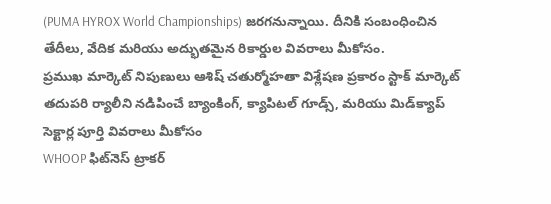(PUMA HYROX World Championships) జరగనున్నాయి. దీనికి సంబంధించిన తేదీలు, వేదిక మరియు అద్భుతమైన రికార్డుల వివరాలు మీకోసం.
ప్రముఖ మార్కెట్ నిపుణులు ఆశిష్ చతుర్మోహతా విశ్లేషణ ప్రకారం స్టాక్ మార్కెట్ తదుపరి ర్యాలీని నడిపించే బ్యాంకింగ్, క్యాపిటల్ గూడ్స్, మరియు మిడ్‌క్యాప్ సెక్టార్ల పూర్తి వివరాలు మీకోసం
WHOOP ఫిట్‌నెస్ ట్రాకర్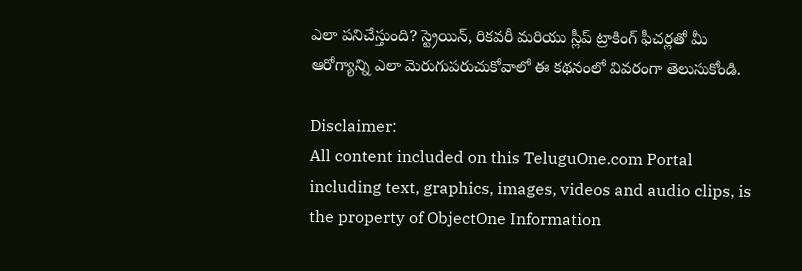ఎలా పనిచేస్తుంది? స్ట్రెయిన్, రికవరీ మరియు స్లీప్ ట్రాకింగ్ ఫీచర్లతో మీ ఆరోగ్యాన్ని ఎలా మెరుగుపరుచుకోవాలో ఈ కథనంలో వివరంగా తెలుసుకోండి.

Disclaimer:
All content included on this TeluguOne.com Portal including text, graphics, images, videos and audio clips, is the property of ObjectOne Information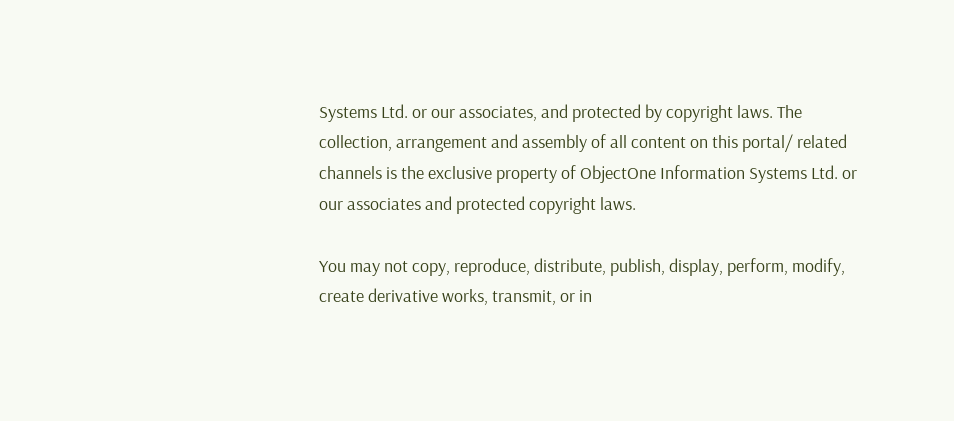Systems Ltd. or our associates, and protected by copyright laws. The collection, arrangement and assembly of all content on this portal/ related channels is the exclusive property of ObjectOne Information Systems Ltd. or our associates and protected copyright laws.

You may not copy, reproduce, distribute, publish, display, perform, modify, create derivative works, transmit, or in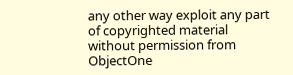any other way exploit any part of copyrighted material without permission from ObjectOne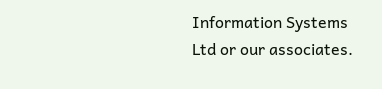Information Systems Ltd or our associates.